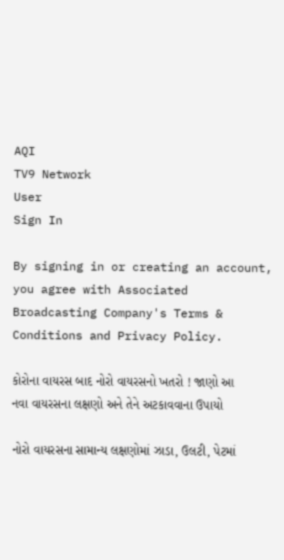AQI
TV9 Network
User
Sign In

By signing in or creating an account, you agree with Associated Broadcasting Company's Terms & Conditions and Privacy Policy.

કોરોના વાયરસ બાદ નોરો વાયરસનો ખતરો ! જાણો આ નવા વાયરસના લક્ષણો અને તેને અટકાવવાના ઉપાયો

નોરો વાયરસના સામાન્ય લક્ષણોમાં ઝાડા, ઉલટી, પેટમાં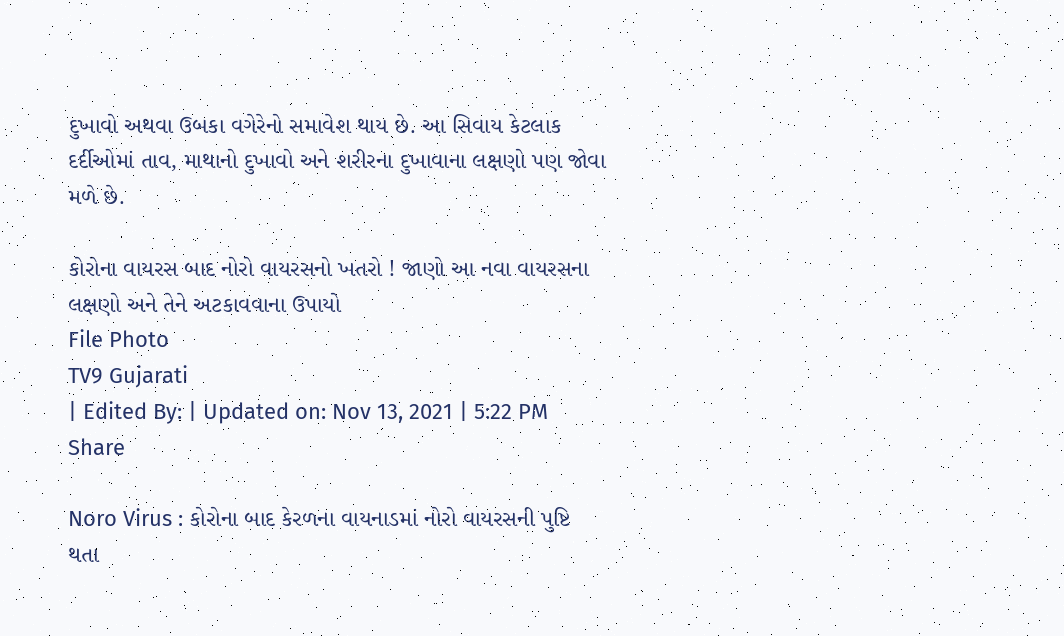દુખાવો અથવા ઉબકા વગેરેનો સમાવેશ થાય છે. આ સિવાય કેટલાક દર્દીઓમાં તાવ, માથાનો દુખાવો અને શરીરના દુખાવાના લક્ષણો પણ જોવા મળે છે.

કોરોના વાયરસ બાદ નોરો વાયરસનો ખતરો ! જાણો આ નવા વાયરસના લક્ષણો અને તેને અટકાવવાના ઉપાયો
File Photo
TV9 Gujarati
| Edited By: | Updated on: Nov 13, 2021 | 5:22 PM
Share

Noro Virus : કોરોના બાદ કેરળના વાયનાડમાં નોરો વાયરસની પુષ્ટિ થતા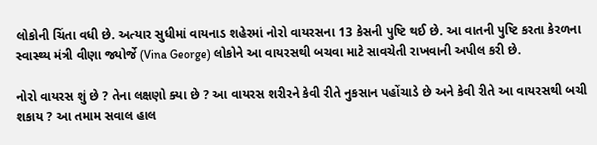લોકોની ચિંતા વધી છે. અત્યાર સુધીમાં વાયનાડ શહેરમાં નોરો વાયરસના 13 કેસની પુષ્ટિ થઈ છે. આ વાતની પુષ્ટિ કરતા કેરળના સ્વાસ્થ્ય મંત્રી વીણા જ્યોર્જે (Vina George) લોકોને આ વાયરસથી બચવા માટે સાવચેતી રાખવાની અપીલ કરી છે.

નોરો વાયરસ શું છે ? તેના લક્ષણો ક્યા છે ? આ વાયરસ શરીરને કેવી રીતે નુકસાન પહોંચાડે છે અને કેવી રીતે આ વાયરસથી બચી શકાય ? આ તમામ સવાલ હાલ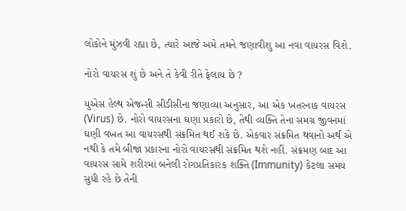લોકોને મુંઝવી રહ્યા છે, ત્યારે આજે અમે તમને જણાવીશુ આ નવા વાયરસ વિશે.

નોરો વાયરસ શું છે અને તે કેવી રીતે ફેલાય છે ?

યુએસ હેલ્થ એજન્સી સીડીસીના જણાવ્યા અનુસાર, આ એક ખતરનાક વાયરસ (Virus) છે. નોરો વાયરસના ઘણા પ્રકારો છે, તેથી વ્યક્તિ તેના સમગ્ર જીવનમાં ઘણી વખત આ વાયરસથી સંક્રમિત થઈ શકે છે. એકવાર સંક્રમિત થવાનો અર્થ એ નથી કે તમે બીજા પ્રકારના નોરો વાયરસથી સંક્રમિત થશે નહીં. સંક્રમણ બાદ આ વાયરસ સામે શરીરમાં બનેલી રોગપ્રતિકારક શક્તિ (Immunity) કેટલા સમય સુધી રહે છે તેની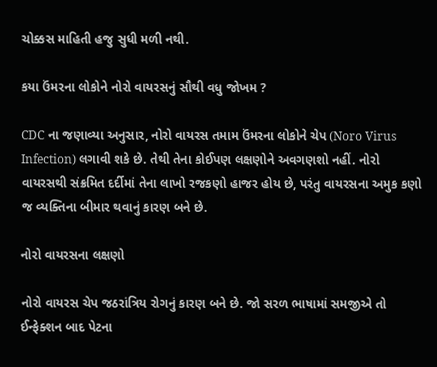ચોક્કસ માહિતી હજુ સુધી મળી નથી.

કયા ઉંમરના લોકોને નોરો વાયરસનું સૌથી વધુ જોખમ ?

CDC ના જણાવ્યા અનુસાર, નોરો વાયરસ તમામ ઉંમરના લોકોને ચેપ (Noro Virus Infection) લગાવી શકે છે. તેથી તેના કોઈપણ લક્ષણોને અવગણશો નહીં. નોરો વાયરસથી સંક્રમિત દર્દીમાં તેના લાખો રજકણો હાજર હોય છે, પરંતુ વાયરસના અમુક કણો જ વ્યક્તિના બીમાર થવાનું કારણ બને છે.

નોરો વાયરસના લક્ષણો

નોરો વાયરસ ચેપ જઠરાંત્રિય રોગનું કારણ બને છે. જો સરળ ભાષામાં સમજીએ તો ઈન્ફેક્શન બાદ પેટના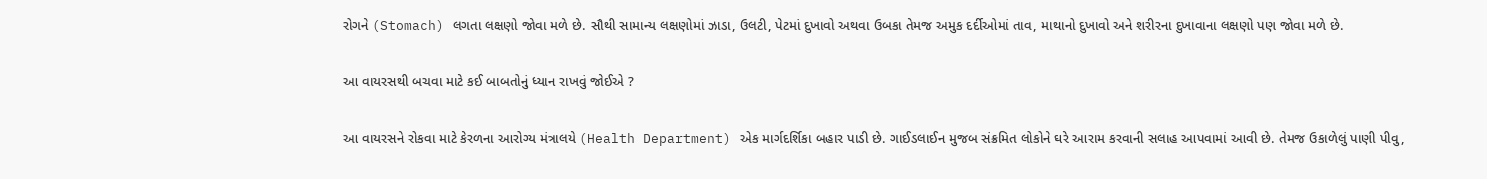રોગને (Stomach) લગતા લક્ષણો જોવા મળે છે. સૌથી સામાન્ય લક્ષણોમાં ઝાડા, ઉલટી, પેટમાં દુખાવો અથવા ઉબકા તેમજ અમુક દર્દીઓમાં તાવ, માથાનો દુખાવો અને શરીરના દુખાવાના લક્ષણો પણ જોવા મળે છે.

આ વાયરસથી બચવા માટે કઈ બાબતોનું ધ્યાન રાખવું જોઈએ ?

આ વાયરસને રોકવા માટે કેરળના આરોગ્ય મંત્રાલયે (Health Department) એક માર્ગદર્શિકા બહાર પાડી છે. ગાઈડલાઈન મુજબ સંક્રમિત લોકોને ઘરે આરામ કરવાની સલાહ આપવામાં આવી છે. તેમજ ઉકાળેલું પાણી પીવુ,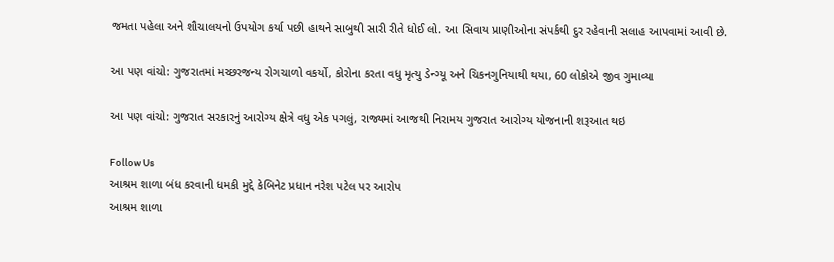જમતા પહેલા અને શૌચાલયનો ઉપયોગ કર્યા પછી હાથને સાબુથી સારી રીતે ધોઈ લો. આ સિવાય પ્રાણીઓના સંપર્કથી દુર રહેવાની સલાહ આપવામાં આવી છે.

આ પણ વાંચો: ગુજરાતમાં મચ્છરજન્ય રોગચાળો વકર્યો, કોરોના કરતા વધુ મૃત્યુ ડેન્ગ્યૂ અને ચિકનગુનિયાથી થયા, 60 લોકોએ જીવ ગુમાવ્યા

આ પણ વાંચો: ગુજરાત સરકારનું આરોગ્ય ક્ષેત્રે વધુ એક પગલું, રાજ્યમાં આજથી નિરામય ગુજરાત આરોગ્ય યોજનાની શરૂઆત થઇ

Follow Us
આશ્રમ શાળા બંધ કરવાની ધમકી મુદ્દે કેબિનેટ પ્રધાન નરેશ પટેલ પર આરોપ
આશ્રમ શાળા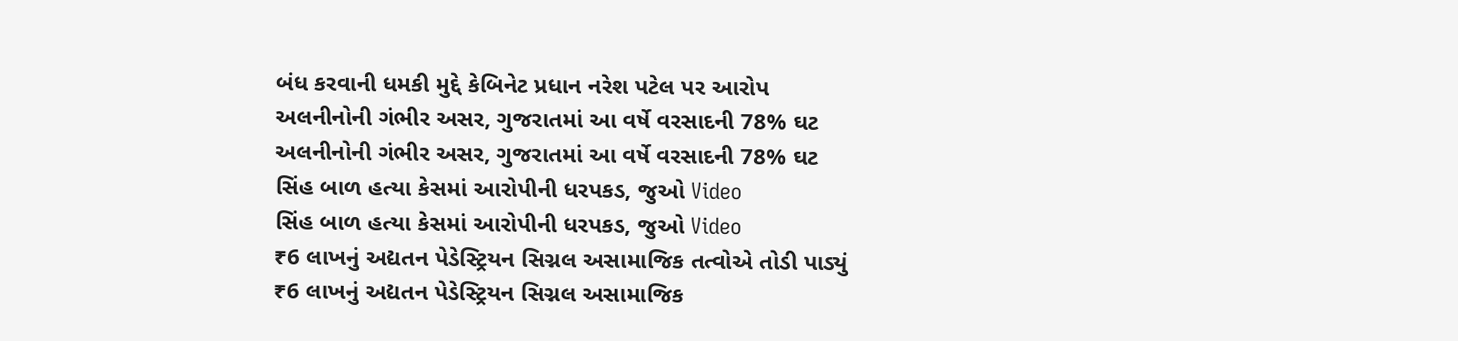બંધ કરવાની ધમકી મુદ્દે કેબિનેટ પ્રધાન નરેશ પટેલ પર આરોપ
અલનીનોની ગંભીર અસર, ગુજરાતમાં આ વર્ષે વરસાદની 78% ઘટ
અલનીનોની ગંભીર અસર, ગુજરાતમાં આ વર્ષે વરસાદની 78% ઘટ
સિંહ બાળ હત્યા કેસમાં આરોપીની ધરપકડ, જુઓ Video
સિંહ બાળ હત્યા કેસમાં આરોપીની ધરપકડ, જુઓ Video
₹6 લાખનું અદ્યતન પેડેસ્ટ્રિયન સિગ્નલ અસામાજિક તત્વોએ તોડી પાડ્યું
₹6 લાખનું અદ્યતન પેડેસ્ટ્રિયન સિગ્નલ અસામાજિક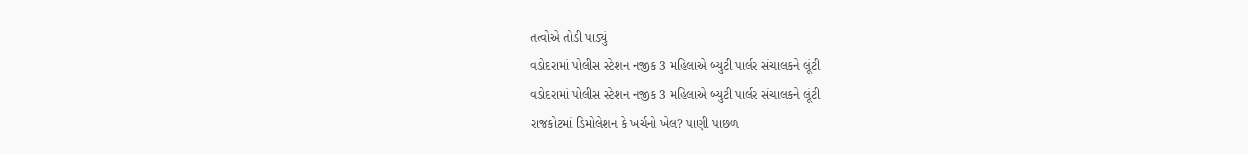તત્વોએ તોડી પાડ્યું
વડોદરામાં પોલીસ સ્ટેશન નજીક 3 મહિલાએ બ્યુટી પાર્લર સંચાલકને લૂંટી
વડોદરામાં પોલીસ સ્ટેશન નજીક 3 મહિલાએ બ્યુટી પાર્લર સંચાલકને લૂંટી
રાજકોટમાં ડિમોલેશન કે ખર્ચનો ખેલ? પાણી પાછળ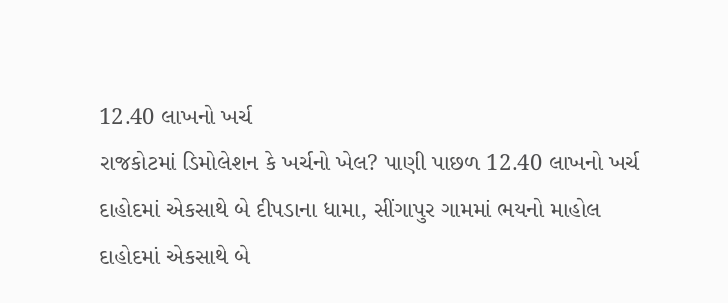12.40 લાખનો ખર્ચ
રાજકોટમાં ડિમોલેશન કે ખર્ચનો ખેલ? પાણી પાછળ 12.40 લાખનો ખર્ચ
દાહોદમાં એકસાથે બે દીપડાના ધામા, સીંગાપુર ગામમાં ભયનો માહોલ
દાહોદમાં એકસાથે બે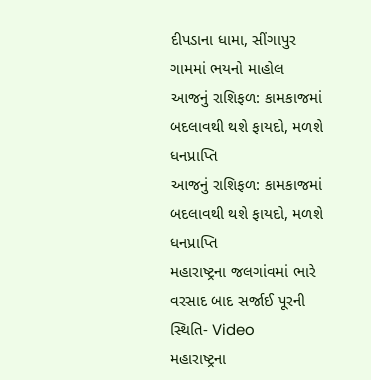દીપડાના ધામા, સીંગાપુર ગામમાં ભયનો માહોલ
આજનું રાશિફળ: કામકાજમાં બદલાવથી થશે ફાયદો, મળશે ધનપ્રાપ્તિ
આજનું રાશિફળ: કામકાજમાં બદલાવથી થશે ફાયદો, મળશે ધનપ્રાપ્તિ
મહારાષ્ટ્રના જલગાંવમાં ભારે વરસાદ બાદ સર્જાઈ પૂરની સ્થિતિ- Video
મહારાષ્ટ્રના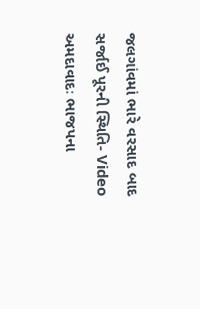જલગાંવમાં ભારે વરસાદ બાદ સર્જાઈ પૂરની સ્થિતિ- Video
અમદાવાદઃ ભાજપના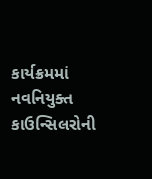કાર્યક્રમમાં નવનિયુક્ત કાઉન્સિલરોની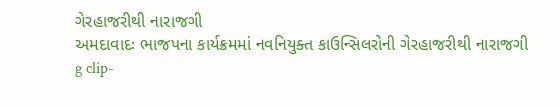ગેરહાજરીથી નારાજગી
અમદાવાદઃ ભાજપના કાર્યક્રમમાં નવનિયુક્ત કાઉન્સિલરોની ગેરહાજરીથી નારાજગી
g clip-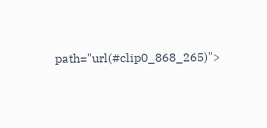path="url(#clip0_868_265)">